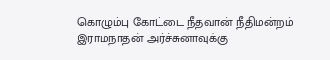கொழும்பு கோட்டை நீதவான் நீதிமன்றம் இராமநாதன் அர்ச்சுனாவுக்கு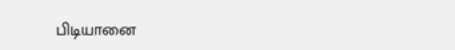பிடியானை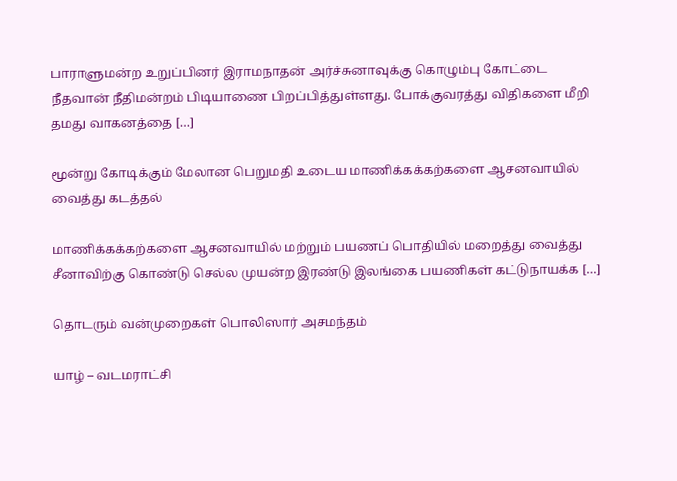பாராளுமன்ற உறுப்பினர் இராமநாதன் அர்ச்சுனாவுக்கு கொழும்பு கோட்டை நீதவான் நீதிமன்றம் பிடியாணை பிறப்பித்துள்ளது. போக்குவரத்து விதிகளை மீறி தமது வாகனத்தை […]

மூன்று கோடிக்கும் மேலான பெறுமதி உடைய மாணிக்கக்கற்களை ஆசனவாயில் வைத்து கடத்தல்

மாணிக்கக்கற்களை ஆசனவாயில் மற்றும் பயணப் பொதியில் மறைத்து வைத்து சீனாவிற்கு கொண்டு செல்ல முயன்ற இரண்டு இலங்கை பயணிகள் கட்டுநாயக்க […]

தொடரும் வன்முறைகள் பொலிஸார் அசமந்தம்

யாழ் – வடமராட்சி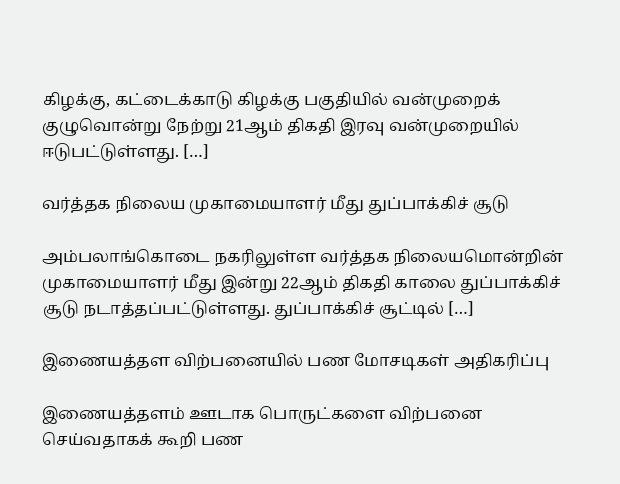கிழக்கு, கட்டைக்காடு கிழக்கு பகுதியில் வன்முறைக் குழுவொன்று நேற்று 21ஆம் திகதி இரவு வன்முறையில் ஈடுபட்டுள்ளது. […]

வர்த்தக நிலைய முகாமையாளர் மீது துப்பாக்கிச் சூடு

அம்பலாங்கொடை நகரிலுள்ள வர்த்தக நிலையமொன்றின் முகாமையாளர் மீது இன்று 22ஆம் திகதி காலை துப்பாக்கிச் சூடு நடாத்தப்பட்டுள்ளது. துப்பாக்கிச் சூட்டில் […]

இணையத்தள விற்பனையில் பண மோசடிகள் அதிகரிப்பு

இணையத்தளம் ஊடாக பொருட்களை விற்பனை செய்வதாகக் கூறி பண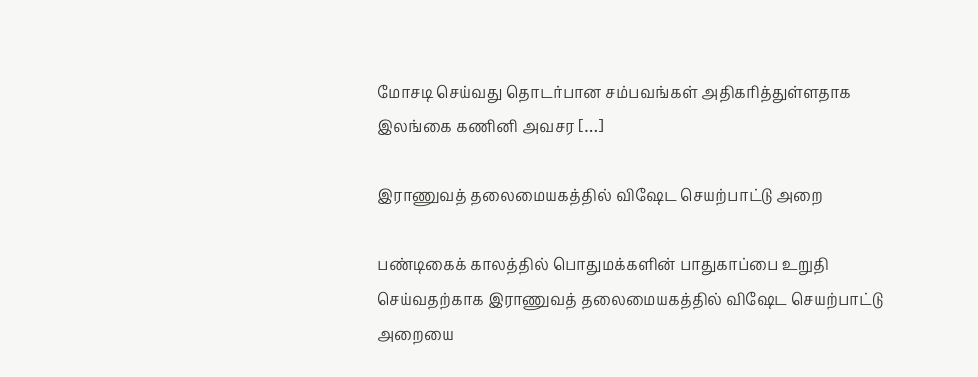மோசடி செய்வது தொடர்பான சம்பவங்கள் அதிகரித்துள்ளதாக இலங்கை கணினி அவசர […]

இராணுவத் தலைமையகத்தில் விஷேட செயற்பாட்டு அறை

பண்டிகைக் காலத்தில் பொதுமக்களின் பாதுகாப்பை உறுதி செய்வதற்காக இராணுவத் தலைமையகத்தில் விஷேட செயற்பாட்டு அறையை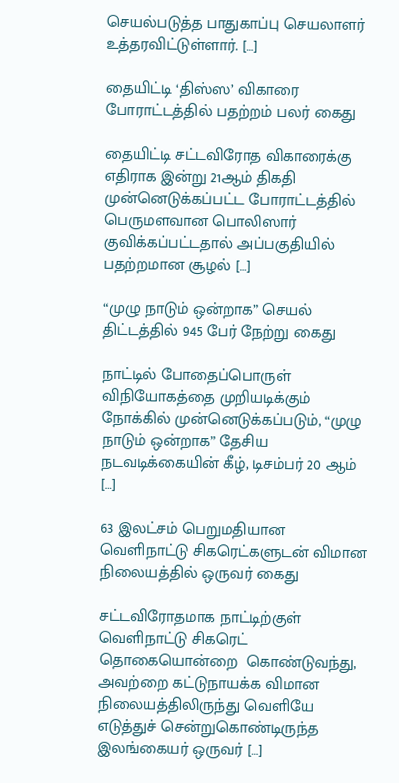செயல்படுத்த பாதுகாப்பு செயலாளர் உத்தரவிட்டுள்ளார். […]

தையிட்டி ‘திஸ்ஸ’ விகாரை போராட்டத்தில் பதற்றம் பலர் கைது

தையிட்டி சட்டவிரோத விகாரைக்கு எதிராக இன்று 21ஆம் திகதி முன்னெடுக்கப்பட்ட போராட்டத்தில் பெருமளவான பொலிஸார் குவிக்கப்பட்டதால் அப்பகுதியில் பதற்றமான சூழல் […]

“முழு நாடும் ஒன்றாக” செயல் திட்டத்தில் 945 பேர் நேற்று கைது

நாட்டில் போதைப்பொருள் விநியோகத்தை முறியடிக்கும் நோக்கில் முன்னெடுக்கப்படும், “முழு நாடும் ஒன்றாக” தேசிய நடவடிக்கையின் கீழ், டிசம்பர் 20 ஆம் […]

63 இலட்சம் பெறுமதியான வெளிநாட்டு சிகரெட்களுடன் விமான நிலையத்தில் ஒருவர் கைது

சட்டவிரோதமாக நாட்டிற்குள் வெளிநாட்டு சிகரெட் தொகையொன்றை  கொண்டுவந்து, அவற்றை கட்டுநாயக்க விமான நிலையத்திலிருந்து வெளியே எடுத்துச் சென்றுகொண்டிருந்த இலங்கையர் ஒருவர் […]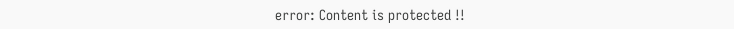error: Content is protected !!